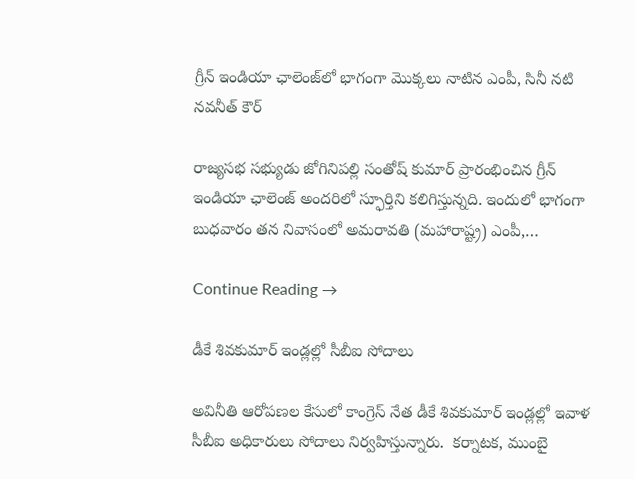గ్రీన్ ఇండియా ఛాలెంజ్‌లో భాగంగా మొక్కలు నాటిన ఎంపీ, సినీ నటి నవనీత్ కౌర్

రాజ్యసభ సభ్యుడు జోగినిపల్లి సంతోష్ కుమార్ ప్రారంభించిన గ్రీన్ ఇండియా ఛాలెంజ్ అందరిలో స్ఫూర్తిని కలిగిస్తున్నది. ఇందులో భాగంగా బుధవారం తన నివాసంలో అమరావతి (మహారాష్ట్ర) ఎంపీ,…

Continue Reading →

డీకే శివ‌కుమార్ ఇండ్ల‌ల్లో సీబీఐ సోదాలు

అవినీతి ఆరోప‌ణ‌ల కేసులో కాంగ్రెస్ నేత డీకే శివ‌కుమార్ ఇండ్ల‌ల్లో ఇవాళ సీబీఐ అధికారులు సోదాలు నిర్వ‌హిస్తున్నారు.  క‌ర్నాట‌క‌, ముంబై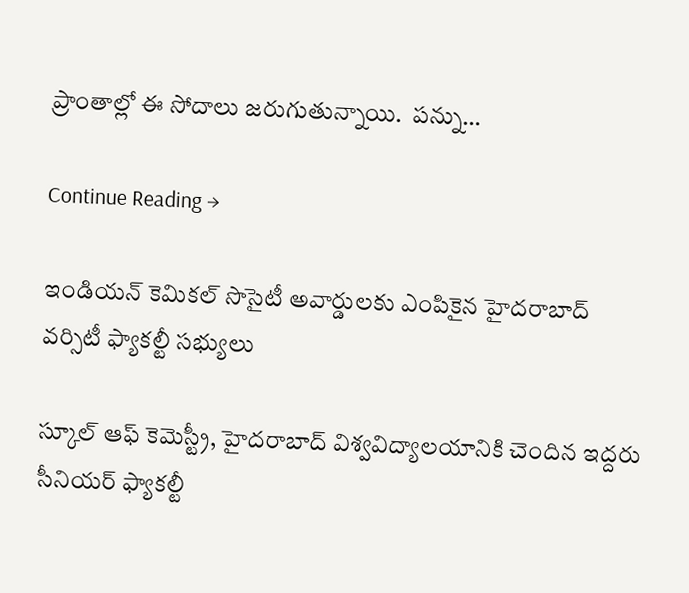ప్రాంతాల్లో ఈ సోదాలు జ‌రుగుతున్నాయి.  ప‌న్ను…

Continue Reading →

ఇండియన్ కెమికల్ సొసైటీ అవార్డులకు ఎంపికైన హైద‌రాబాద్ వ‌ర్సిటీ ఫ్యాక‌ల్టీ స‌భ్యులు

స‌్కూల్ ఆఫ్ కెమెస్ట్రీ, హైద‌రాబాద్ విశ్వ‌విద్యాల‌యానికి చెందిన ఇద్ద‌రు సీనియ‌ర్ ఫ్యాక‌ల్టీ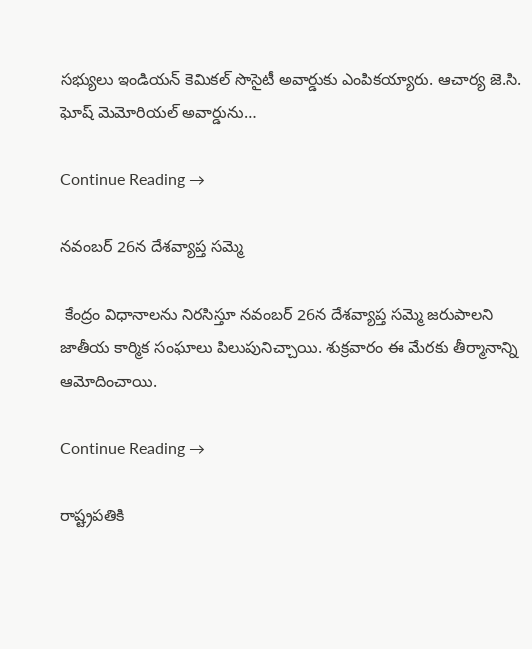స‌భ్యులు ఇండియ‌న్ కెమిక‌ల్ సొసైటీ అవార్డుకు ఎంపిక‌య్యారు. ఆచార్య జె.సి. ఘోష్ మెమోరియల్ అవార్డును…

Continue Reading →

నవంబర్‌ 26న దేశవ్యాప్త సమ్మె

 కేంద్రం విధానాలను నిరసిస్తూ నవంబర్‌ 26న దేశవ్యాప్త సమ్మె జరుపాలని జాతీయ కార్మిక సంఘాలు పిలుపునిచ్చాయి. శుక్రవారం ఈ మేరకు తీర్మానాన్ని ఆమోదించాయి.

Continue Reading →

రాష్ట్రపతికి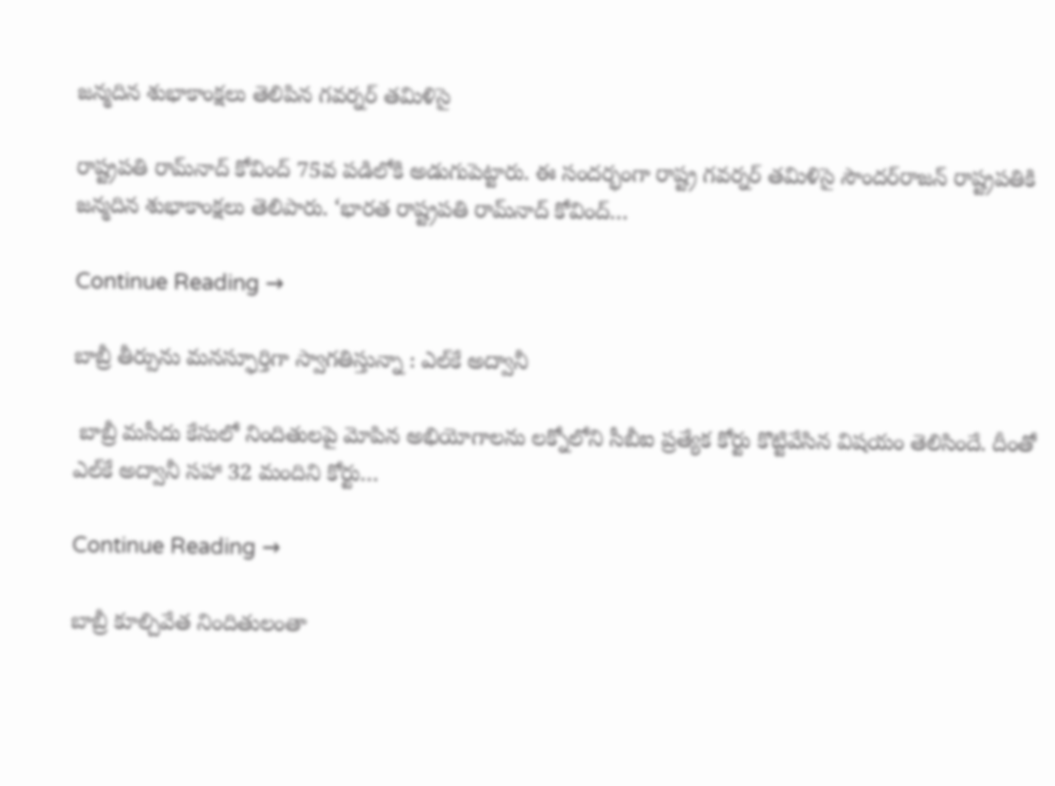జన్మదిన శుభాకాంక్షలు తెలిపిన గవర్నర్‌ తమిళిసై

రాష్ట్రపతి రామ్‌నాద్‌ కోవింద్‌ 75వ పడిలోకి అడుగుపెట్టారు. ఈ సందర్భంగా రాష్ట్ర గవర్నర్‌ తమిళిసై సౌందర్‌రాజన్‌ రాష్ట్రపతికి జన్మదిన శుభాకాంక్షలు తెలిపారు. ‘భారత రాష్ట్రపతి రామ్‌నాద్‌ కోవింద్…

Continue Reading →

బాబ్రీ తీర్పును మ‌నస్ఫూర్తిగా స్వాగ‌తిస్తున్నా : ఎల్‌కే అద్వానీ

 బాబ్రీ మ‌సీదు కేసులో నిందితుల‌పై మోపిన‌ అభియోగాల‌ను ల‌క్నోలోని సీబీఐ ప్ర‌త్యేక కోర్టు కొట్టివేసిన విష‌యం తెలిసిందే. దీంతో ఎల్‌కే అద్వానీ స‌హా 32 మందిని కోర్టు…

Continue Reading →

బాబ్రీ కూల్చివేత నిందితులంతా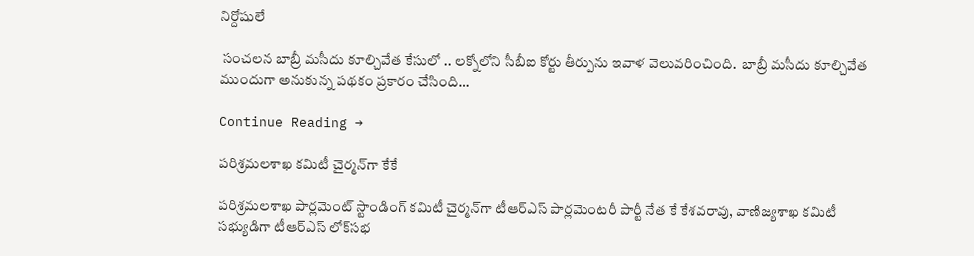నిర్దోషులే

 సంచ‌ల‌న బాబ్రీ మ‌సీదు కూల్చివేత కేసులో .. ల‌క్నోలోని సీబీఐ కోర్టు తీర్పును ఇవాళ వెలువ‌రించింది.  బాబ్రీ మ‌సీదు కూల్చివేత ముందుగా అనుకున్న ప‌థ‌కం ప్ర‌కారం చేసింది…

Continue Reading →

పరిశ్రమలశాఖ కమిటీ చైర్మన్‌గా కేకే

పరిశ్రమలశాఖ పార్లమెంట్‌ స్టాండింగ్‌ కమిటీ చైర్మన్‌గా టీఆర్‌ఎస్‌ పార్లమెంటరీ పార్టీ నేత కే కేశవరావు, వాణిజ్యశాఖ కమిటీ సభ్యుడిగా టీఆర్‌ఎస్‌ లోక్‌సభ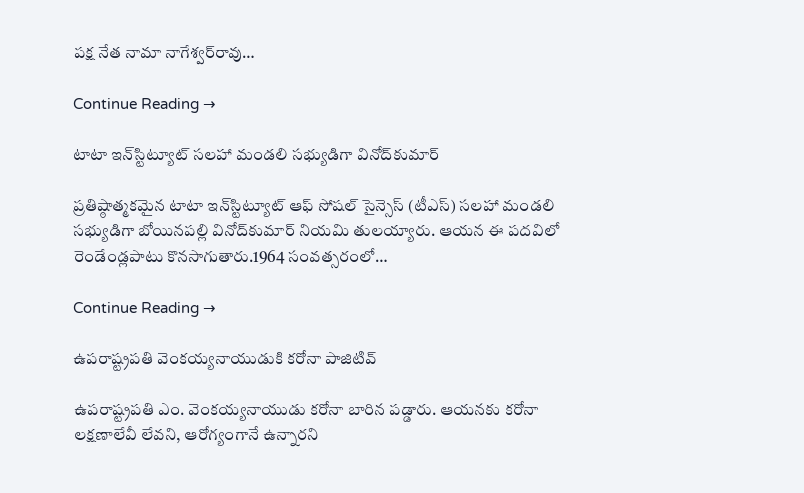పక్ష నేత నామా నాగేశ్వర్‌రావు…

Continue Reading →

టాటా ఇన్‌స్టిట్యూట్‌ సలహా మండలి సభ్యుడిగా వినోద్‌కుమార్‌

ప్రతిష్ఠాత్మకమైన టాటా ఇన్‌స్టిట్యూట్‌ ఆఫ్‌ సోషల్‌ సైన్సెస్‌ (టీఎస్‌) సలహా మండలి సభ్యుడిగా బోయినపల్లి వినోద్‌కుమార్‌ నియమి తులయ్యారు. ఆయన ఈ పదవిలో రెండేండ్లపాటు కొనసాగుతారు.1964 సంవత్సరంలో…

Continue Reading →

ఉపరాష్ట్రపతి వెంకయ్యనాయుడుకి కరోనా పాజిటివ్‌

ఉపరాష్ట్రపతి ఎం. వెంకయ్యనాయుడు కరోనా బారిన పడ్డారు. ఆయనకు కరోనా లక్షణాలేవీ లేవని, ఆరోగ్యంగానే ఉన్నారని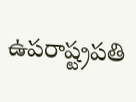ఉపరాష్ట్రపతి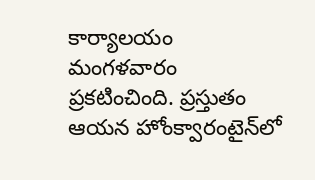కార్యాలయం మంగళవారం ప్రకటించింది. ప్రస్తుతం ఆయన హోంక్వారంటైన్‌లో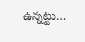ఉన్నట్టు…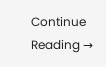Continue Reading →